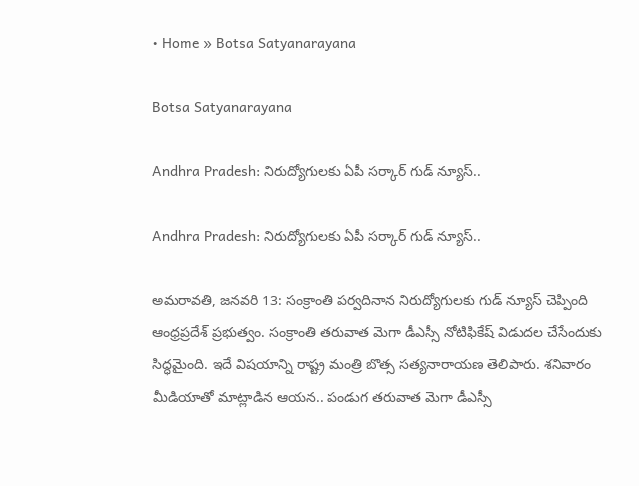• Home » Botsa Satyanarayana

Botsa Satyanarayana

Andhra Pradesh: నిరుద్యోగులకు ఏపీ సర్కార్ గుడ్ న్యూస్..

Andhra Pradesh: నిరుద్యోగులకు ఏపీ సర్కార్ గుడ్ న్యూస్..

అమరావతి, జనవరి 13: సంక్రాంతి పర్వదినాన నిరుద్యోగులకు గుడ్ న్యూస్ చెప్పింది ఆంధ్రప్రదేశ్ ప్రభుత్వం. సంక్రాంతి తరువాత మెగా డీఎస్సీ నోటిఫికేష్ విడుదల చేసేందుకు సిద్ధమైంది. ఇదే విషయాన్ని రాష్ట్ర మంత్రి బొత్స సత్యనారాయణ తెలిపారు. శనివారం మీడియాతో మాట్లాడిన ఆయన.. పండుగ తరువాత మెగా డీఎస్సీ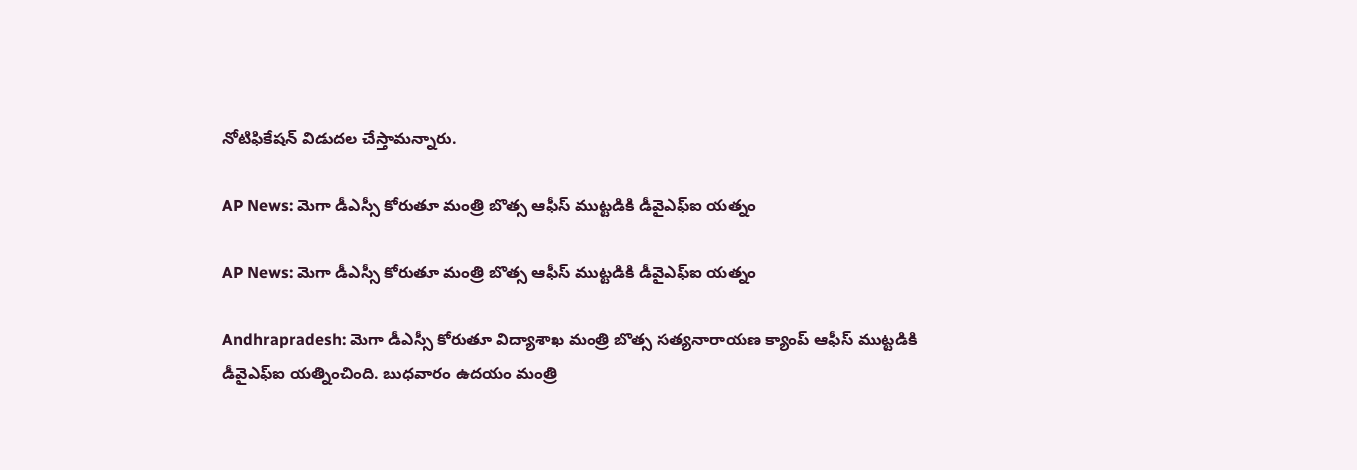నోటిఫికేషన్ విడుదల చేస్తామన్నారు.

AP News: మెగా డీఎస్సీ కోరుతూ మంత్రి బొత్స ఆఫీస్ ముట్టడికి డీవైఎఫ్‌ఐ యత్నం

AP News: మెగా డీఎస్సీ కోరుతూ మంత్రి బొత్స ఆఫీస్ ముట్టడికి డీవైఎఫ్‌ఐ యత్నం

Andhrapradesh: మెగా డీఎస్సీ కోరుతూ విద్యాశాఖ మంత్రి బొత్స సత్యనారాయణ క్యాంప్‌ ఆఫీస్‌ ముట్టడికి డీవైఎఫ్‌ఐ యత్నించింది. బుధవారం ఉదయం మంత్రి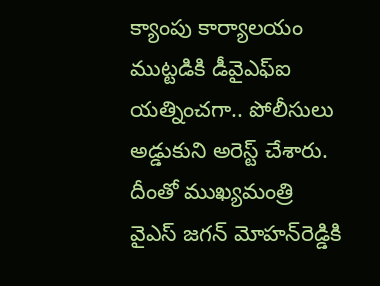క్యాంపు కార్యాలయం ముట్టడికి డీవైఎఫ్‌ఐ యత్నించగా.. పోలీసులు అడ్డుకుని అరెస్ట్ చేశారు. దీంతో ముఖ్యమంత్రి వైఎస్ జగన్ మోహన్‌రెడ్డికి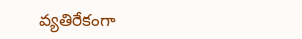వ్యతిరేకంగా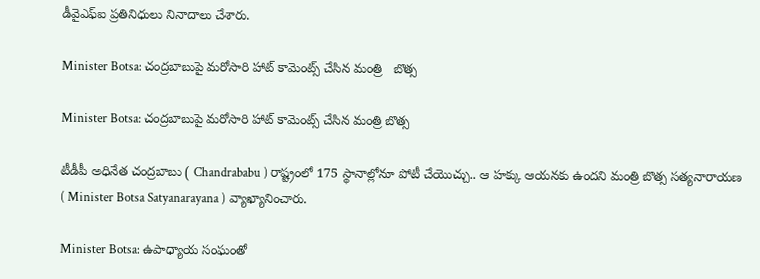డీవైఎఫ్‌ఐ ప్రతినిధులు నినాదాలు చేశారు.

Minister Botsa: చంద్రబాబుపై మరోసారి హాట్ కామెంట్స్ చేసిన మంత్రి   బొత్స

Minister Botsa: చంద్రబాబుపై మరోసారి హాట్ కామెంట్స్ చేసిన మంత్రి బొత్స

టీడీపీ అధినేత చంద్రబాబు ( Chandrababu ) రాష్ట్రంలో 175 స్థానాల్లోనూ పోటీ చేయొచ్చు.. ఆ హక్కు ఆయనకు ఉందని మంత్రి బొత్స సత్యనారాయణ ( Minister Botsa Satyanarayana ) వ్యాఖ్యానించారు.

Minister Botsa: ఉపాధ్యాయ సంఘంతో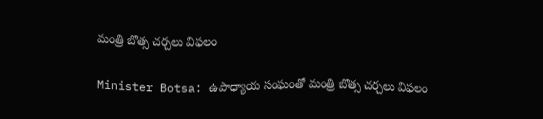మంత్రి బొత్స చర్చలు విఫలం

Minister Botsa: ఉపాధ్యాయ సంఘంతో మంత్రి బొత్స చర్చలు విఫలం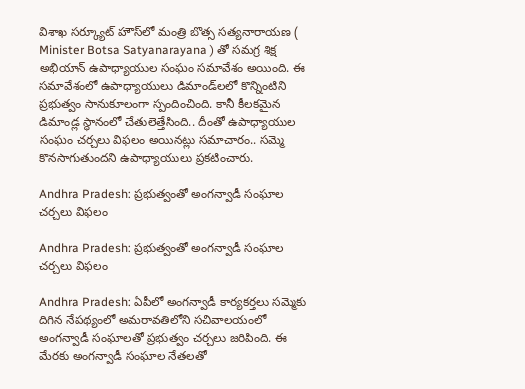విశాఖ సర్క్యూట్ హౌస్‌లో మంత్రి బొత్స సత్యనారాయణ ( Minister Botsa Satyanarayana ) తో సమగ్ర శిక్ష అభియాన్ ఉపాధ్యాయుల సంఘం సమావేశం అయింది. ఈ సమావేశంలో ఉపాధ్యాయులు డిమాండ్‌లలో కొన్నింటిని ప్రభుత్వం సానుకూలంగా స్పందించింది. కానీ కీలకమైన డిమాండ్ల స్థానంలో చేతులెత్తేసింది.. దీంతో ఉపాధ్యాయుల సంఘం చర్చలు విఫలం అయినట్లు సమాచారం.. సమ్మె కొనసాగుతుందని ఉపాధ్యాయులు ప్రకటించారు.

Andhra Pradesh: ప్రభుత్వంతో అంగన్వాడీ సంఘాల చర్చలు విఫలం

Andhra Pradesh: ప్రభుత్వంతో అంగన్వాడీ సంఘాల చర్చలు విఫలం

Andhra Pradesh: ఏపీలో అంగన్వాడీ కార్యకర్తలు సమ్మెకు దిగిన నేపథ్యంలో అమరావతిలోని సచివాలయంలో అంగన్వాడీ సంఘాలతో ప్రభుత్వం చర్చలు జరిపింది. ఈ మేరకు అంగన్వాడీ సంఘాల నేతలతో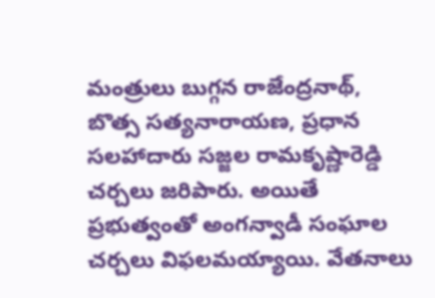మంత్రులు బుగ్గన రాజేంద్రనాథ్, బొత్స సత్యనారాయణ, ప్రధాన సలహాదారు సజ్జల రామకృష్ణారెడ్డి చర్చలు జరిపారు. అయితే ప్రభుత్వంతో అంగన్వాడీ సంఘాల చర్చలు విఫలమయ్యాయి. వేతనాలు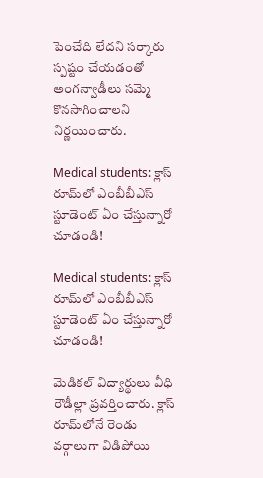పెంచేది లేదని సర్కారు స్పష్టం చేయడంతో అంగన్వాడీలు సమ్మె కొనసాగించాలని నిర్ణయించారు.

Medical students: క్లాస్ రూమ్‌లో ఎంబీబీఎస్ స్టూడెంట్ ఏం చేస్తున్నారో చూడండి!

Medical students: క్లాస్ రూమ్‌లో ఎంబీబీఎస్ స్టూడెంట్ ఏం చేస్తున్నారో చూడండి!

మెడికల్‌ విద్యార్థులు వీధి రౌడీల్లా ప్రవర్తించారు. క్లాస్‌ రూమ్‌లోనే రెండు వర్గాలుగా విడిపోయి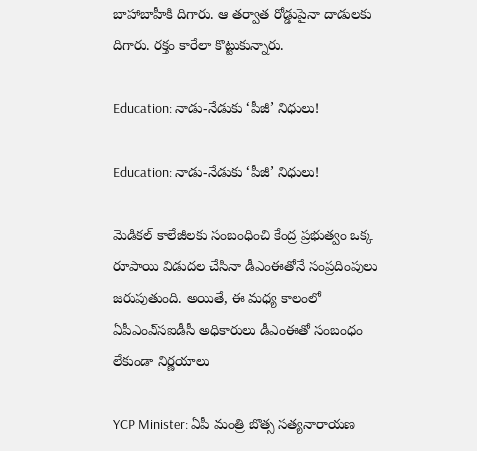బాహాబాహీకి దిగారు. ఆ తర్వాత రోడ్డుపైనా దాడులకు దిగారు. రక్తం కారేలా కొట్టుకున్నారు.

Education: నాడు-నేడుకు ‘పీజీ’ నిధులు!

Education: నాడు-నేడుకు ‘పీజీ’ నిధులు!

మెడికల్‌ కాలేజీలకు సంబంధించి కేంద్ర ప్రభుత్వం ఒక్క రూపాయి విడుదల చేసినా డీఎంఈతోనే సంప్రదింపులు జరుపుతుంది. అయితే, ఈ మధ్య కాలంలో ఏపీఎంఎ్‌సఐడీసీ అధికారులు డీఎంఈతో సంబంధం లేకుండా నిర్ణయాలు

YCP Minister: ఏపీ మంత్రి బొత్స సత్యనారాయణ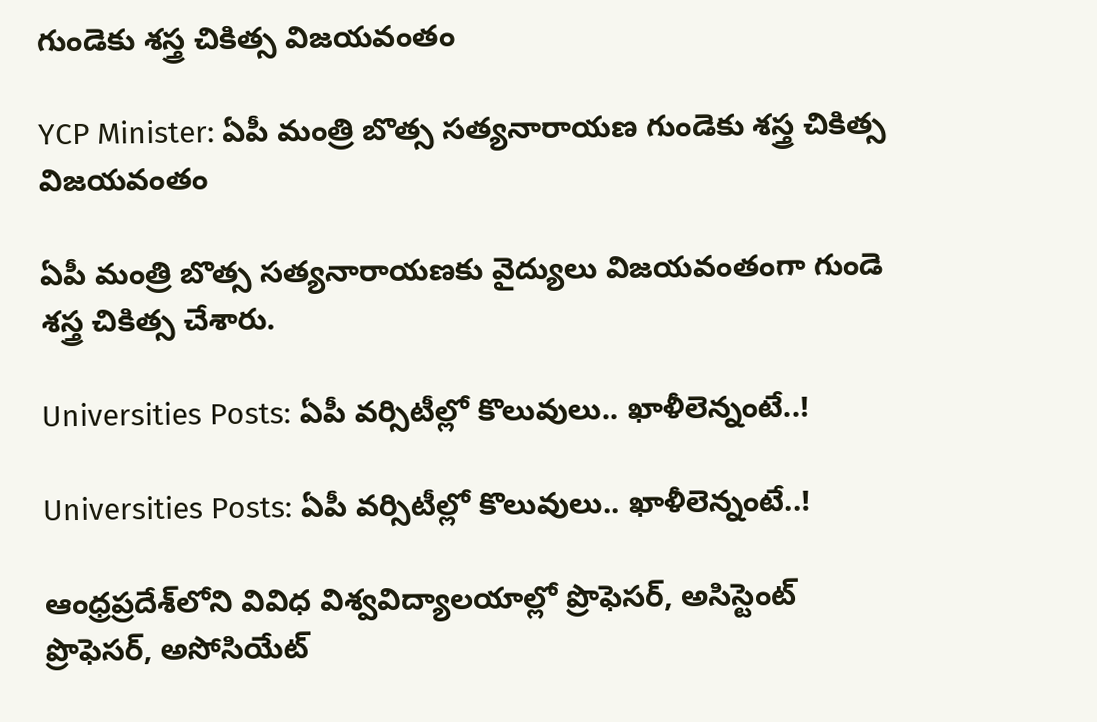గుండెకు శస్త్ర చికిత్స విజయవంతం

YCP Minister: ఏపీ మంత్రి బొత్స సత్యనారాయణ గుండెకు శస్త్ర చికిత్స విజయవంతం

ఏపీ మంత్రి బొత్స సత్యనారాయణకు వైద్యులు విజయవంతంగా గుండె శస్త్ర చికిత్స చేశారు.

Universities Posts: ఏపీ వర్సిటీల్లో కొలువులు.. ఖాళీలెన్నంటే..!

Universities Posts: ఏపీ వర్సిటీల్లో కొలువులు.. ఖాళీలెన్నంటే..!

ఆంధ్రప్రదేశ్‌లోని వివిధ విశ్వవిద్యాలయాల్లో ప్రొఫెసర్‌, అసిస్టెంట్‌ ప్రొఫెసర్‌, అసోసియేట్‌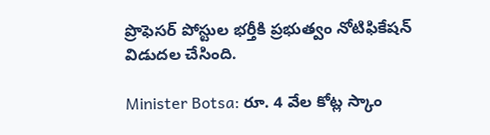ప్రొఫెసర్‌ పోస్టుల భర్తీకి ప్రభుత్వం నోటిఫికేషన్‌ విడుదల చేసింది.

Minister Botsa: రూ. 4 వేల కోట్ల స్కాం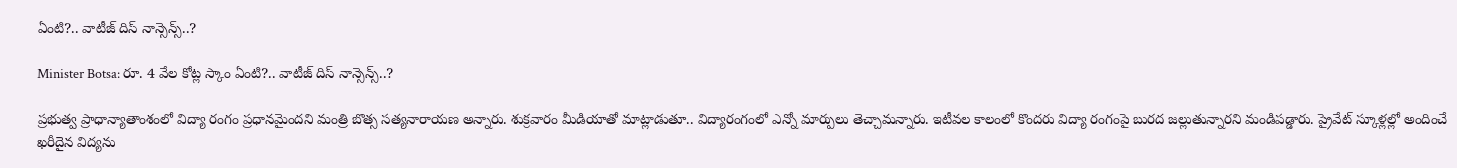ఏంటి?.. వాటీజ్ దిస్ నాన్సెన్స్..?

Minister Botsa: రూ. 4 వేల కోట్ల స్కాం ఏంటి?.. వాటీజ్ దిస్ నాన్సెన్స్..?

ప్రభుత్వ ప్రాధాన్యాతాంశంలో విద్యా రంగం ప్రధానమైందని మంత్రి బొత్స సత్యనారాయణ అన్నారు. శుక్రవారం మీడియాతో మాట్లాడుతూ.. విద్యారంగంలో ఎన్నో మార్పులు తెచ్చామన్నారు. ఇటీవల కాలంలో కొందరు విద్యా రంగంపై బురద జల్లుతున్నారని మండిపడ్డారు. ప్రైవేట్ స్కూళ్లల్లో అందించే ఖరీదైన విద్యను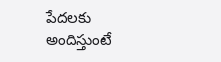పేదలకు అందిస్తుంటే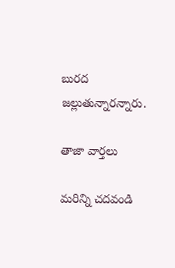బురద జల్లుతున్నారన్నారు.

తాజా వార్తలు

మరిన్ని చదవండి